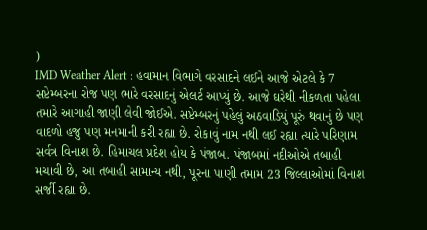)
IMD Weather Alert : હવામાન વિભાગે વરસાદને લઈને આજે એટલે કે 7 સપ્ટેમ્બરના રોજ પણ ભારે વરસાદનું એલર્ટ આપ્યું છે. આજે ઘરેથી નીકળતા પહેલા તમારે આગાહી જાણી લેવી જોઈએ. સપ્ટેમ્બરનું પહેલું અઠવાડિયું પૂરું થવાનું છે પણ વાદળો હજુ પણ મનમાની કરી રહ્યા છે. રોકાવું નામ નથી લઈ રહ્યા ત્યારે પરિણામ સર્વત્ર વિનાશ છે. હિમાચલ પ્રદેશ હોય કે પંજાબ. પંજાબમાં નદીઓએ તબાહી મચાવી છે, આ તબાહી સામાન્ય નથી, પૂરના પાણી તમામ 23 જિલ્લાઓમાં વિનાશ સર્જી રહ્યા છે.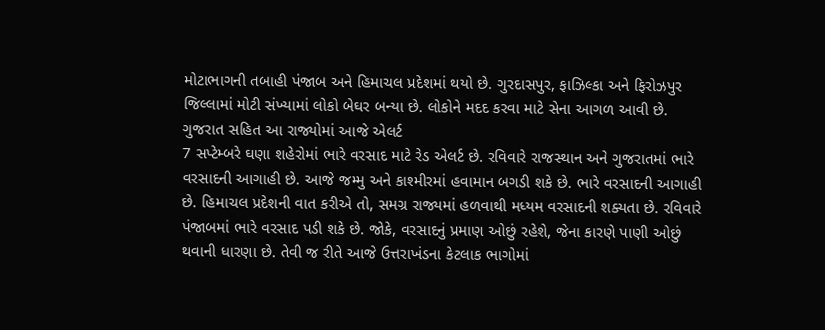મોટાભાગની તબાહી પંજાબ અને હિમાચલ પ્રદેશમાં થયો છે. ગુરદાસપુર, ફાઝિલ્કા અને ફિરોઝપુર જિલ્લામાં મોટી સંખ્યામાં લોકો બેઘર બન્યા છે. લોકોને મદદ કરવા માટે સેના આગળ આવી છે.
ગુજરાત સહિત આ રાજ્યોમાં આજે એલર્ટ
7 સપ્ટેમ્બરે ઘણા શહેરોમાં ભારે વરસાદ માટે રેડ એલર્ટ છે. રવિવારે રાજસ્થાન અને ગુજરાતમાં ભારે વરસાદની આગાહી છે. આજે જમ્મુ અને કાશ્મીરમાં હવામાન બગડી શકે છે. ભારે વરસાદની આગાહી છે. હિમાચલ પ્રદેશની વાત કરીએ તો, સમગ્ર રાજ્યમાં હળવાથી મધ્યમ વરસાદની શક્યતા છે. રવિવારે પંજાબમાં ભારે વરસાદ પડી શકે છે. જોકે, વરસાદનું પ્રમાણ ઓછું રહેશે, જેના કારણે પાણી ઓછું થવાની ધારણા છે. તેવી જ રીતે આજે ઉત્તરાખંડના કેટલાક ભાગોમાં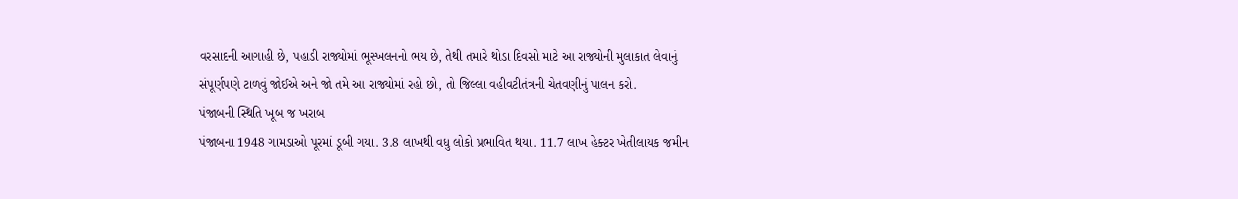વરસાદની આગાહી છે, પહાડી રાજ્યોમાં ભૂસ્ખલનનો ભય છે, તેથી તમારે થોડા દિવસો માટે આ રાજ્યોની મુલાકાત લેવાનું સંપૂર્ણપણે ટાળવું જોઈએ અને જો તમે આ રાજ્યોમાં રહો છો, તો જિલ્લા વહીવટીતંત્રની ચેતવણીનું પાલન કરો.
પંજાબની સ્થિતિ ખૂબ જ ખરાબ
પંજાબના 1948 ગામડાઓ પૂરમાં ડૂબી ગયા. 3.8 લાખથી વધુ લોકો પ્રભાવિત થયા. 11.7 લાખ હેક્ટર ખેતીલાયક જમીન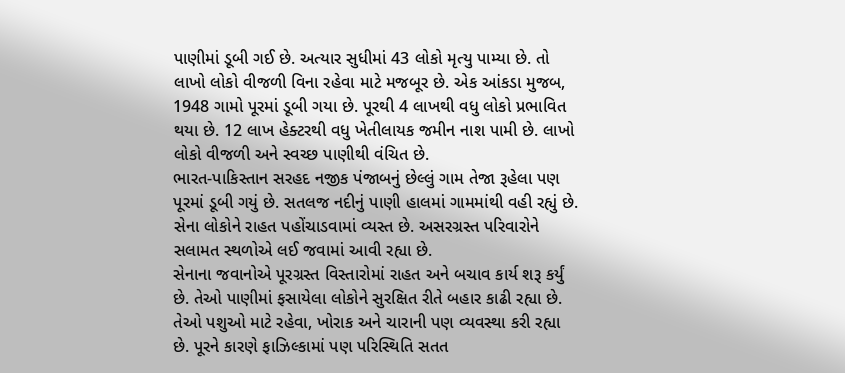પાણીમાં ડૂબી ગઈ છે. અત્યાર સુધીમાં 43 લોકો મૃત્યુ પામ્યા છે. તો લાખો લોકો વીજળી વિના રહેવા માટે મજબૂર છે. એક આંકડા મુજબ, 1948 ગામો પૂરમાં ડૂબી ગયા છે. પૂરથી 4 લાખથી વધુ લોકો પ્રભાવિત થયા છે. 12 લાખ હેક્ટરથી વધુ ખેતીલાયક જમીન નાશ પામી છે. લાખો લોકો વીજળી અને સ્વચ્છ પાણીથી વંચિત છે.
ભારત-પાકિસ્તાન સરહદ નજીક પંજાબનું છેલ્લું ગામ તેજા રૂહેલા પણ પૂરમાં ડૂબી ગયું છે. સતલજ નદીનું પાણી હાલમાં ગામમાંથી વહી રહ્યું છે. સેના લોકોને રાહત પહોંચાડવામાં વ્યસ્ત છે. અસરગ્રસ્ત પરિવારોને સલામત સ્થળોએ લઈ જવામાં આવી રહ્યા છે.
સેનાના જવાનોએ પૂરગ્રસ્ત વિસ્તારોમાં રાહત અને બચાવ કાર્ય શરૂ કર્યું છે. તેઓ પાણીમાં ફસાયેલા લોકોને સુરક્ષિત રીતે બહાર કાઢી રહ્યા છે. તેઓ પશુઓ માટે રહેવા, ખોરાક અને ચારાની પણ વ્યવસ્થા કરી રહ્યા છે. પૂરને કારણે ફાઝિલ્કામાં પણ પરિસ્થિતિ સતત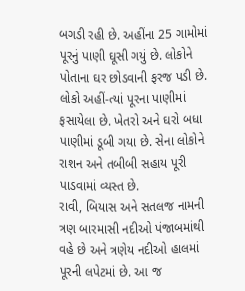બગડી રહી છે. અહીંના 25 ગામોમાં પૂરનું પાણી ઘૂસી ગયું છે. લોકોને પોતાના ઘર છોડવાની ફરજ પડી છે. લોકો અહીં-ત્યાં પૂરના પાણીમાં ફસાયેલા છે. ખેતરો અને ઘરો બધા પાણીમાં ડૂબી ગયા છે. સેના લોકોને રાશન અને તબીબી સહાય પૂરી પાડવામાં વ્યસ્ત છે.
રાવી, બિયાસ અને સતલજ નામની ત્રણ બારમાસી નદીઓ પંજાબમાંથી વહે છે અને ત્રણેય નદીઓ હાલમાં પૂરની લપેટમાં છે. આ જ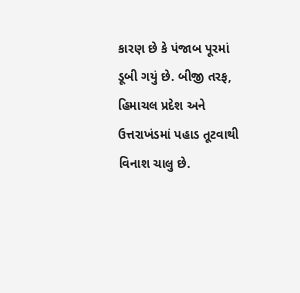કારણ છે કે પંજાબ પૂરમાં ડૂબી ગયું છે. બીજી તરફ, હિમાચલ પ્રદેશ અને ઉત્તરાખંડમાં પહાડ તૂટવાથી વિનાશ ચાલુ છે.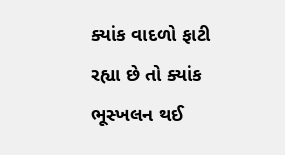ક્યાંક વાદળો ફાટી રહ્યા છે તો ક્યાંક ભૂસ્ખલન થઈ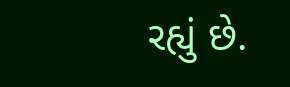રહ્યું છે.